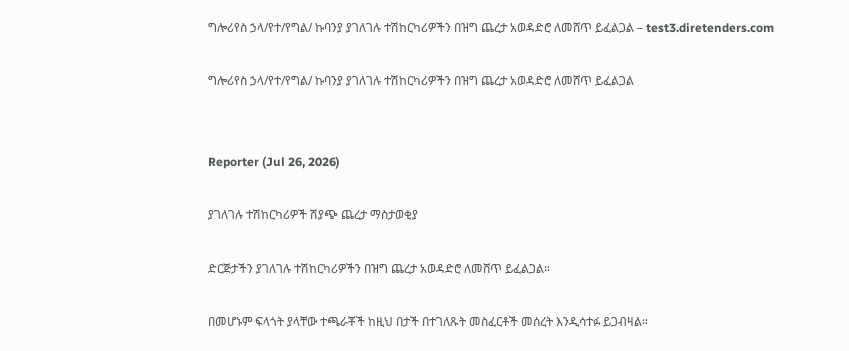ግሎሪየስ ኃላ/የተ/የግል/ ኩባንያ ያገለገሉ ተሽከርካሪዎችን በዝግ ጨረታ አወዳድሮ ለመሸጥ ይፈልጋል – test3.diretenders.com

ግሎሪየስ ኃላ/የተ/የግል/ ኩባንያ ያገለገሉ ተሽከርካሪዎችን በዝግ ጨረታ አወዳድሮ ለመሸጥ ይፈልጋል


Reporter (Jul 26, 2026)

ያገለገሉ ተሽከርካሪዎች ሽያጭ ጨረታ ማስታወቂያ

ድርጅታችን ያገለገሉ ተሽከርካሪዎችን በዝግ ጨረታ አወዳድሮ ለመሸጥ ይፈልጋል።

በመሆኑም ፍላጎት ያላቸው ተጫራቾች ከዚህ በታች በተገለጹት መስፈርቶች መሰረት እንዲሳተፉ ይጋብዛል።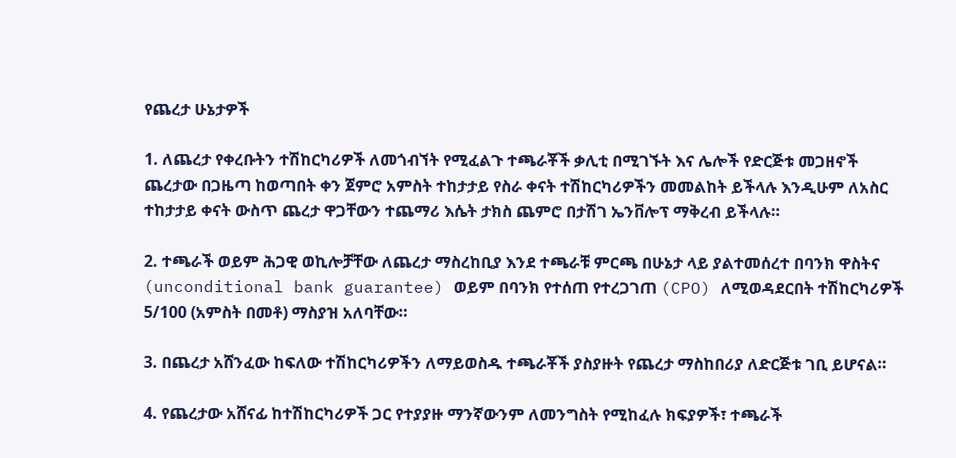የጨረታ ሁኔታዎች

1. ለጨረታ የቀረቡትን ተሽከርካሪዎች ለመጎብኘት የሚፈልጉ ተጫራቾች ቃሊቲ በሚገኙት እና ሌሎች የድርጅቱ መጋዘኖች ጨረታው በጋዜጣ ከወጣበት ቀን ጀምሮ አምስት ተከታታይ የስራ ቀናት ተሽከርካሪዎችን መመልከት ይችላሉ እንዲሁም ለአስር ተከታታይ ቀናት ውስጥ ጨረታ ዋጋቸውን ተጨማሪ እሴት ታክስ ጨምሮ በታሽገ ኤንቨሎፕ ማቅረብ ይችላሉ።

2. ተጫራች ወይም ሕጋዊ ወኪሎቻቸው ለጨረታ ማስረከቢያ እንደ ተጫራቹ ምርጫ በሁኔታ ላይ ያልተመሰረተ በባንክ ዋስትና (unconditional bank guarantee) ወይም በባንክ የተሰጠ የተረጋገጠ (CPO) ለሚወዳደርበት ተሽከርካሪዎች 5/100 (አምስት በመቶ) ማስያዝ አለባቸው።

3. በጨረታ አሸንፈው ከፍለው ተሽከርካሪዎችን ለማይወስዱ ተጫራቾች ያስያዙት የጨረታ ማስከበሪያ ለድርጅቱ ገቢ ይሆናል።

4. የጨረታው አሸናፊ ከተሽከርካሪዎች ጋር የተያያዙ ማንኛውንም ለመንግስት የሚከፈሉ ክፍያዎች፣ ተጫራች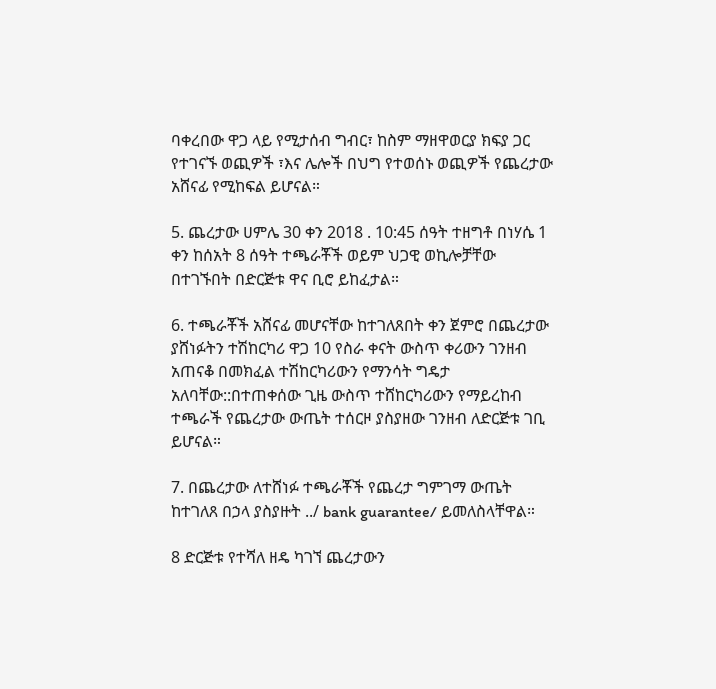ባቀረበው ዋጋ ላይ የሚታሰብ ግብር፣ ከስም ማዘዋወርያ ክፍያ ጋር የተገናኙ ወጪዎች ፣እና ሌሎች በህግ የተወሰኑ ወጪዎች የጨረታው አሸናፊ የሚከፍል ይሆናል።

5. ጨረታው ሀምሌ 30 ቀን 2018 . 10:45 ሰዓት ተዘግቶ በነሃሴ 1 ቀን ከሰአት 8 ሰዓት ተጫራቾች ወይም ህጋዊ ወኪሎቻቸው በተገኙበት በድርጅቱ ዋና ቢሮ ይከፈታል።

6. ተጫራቾች አሸናፊ መሆናቸው ከተገለጸበት ቀን ጀምሮ በጨረታው ያሸነፉትን ተሽከርካሪ ዋጋ 10 የስራ ቀናት ውስጥ ቀሪውን ገንዘብ አጠናቆ በመክፈል ተሽከርካሪውን የማንሳት ግዴታ አለባቸው::በተጠቀሰው ጊዜ ውስጥ ተሸከርካሪውን የማይረከብ ተጫራች የጨረታው ውጤት ተሰርዞ ያስያዘው ገንዘብ ለድርጅቱ ገቢ ይሆናል።

7. በጨረታው ለተሸነፉ ተጫራቾች የጨረታ ግምገማ ውጤት ከተገለጸ በኃላ ያስያዙት ../ bank guarantee/ ይመለስላቸዋል።

8 ድርጅቱ የተሻለ ዘዴ ካገኘ ጨረታውን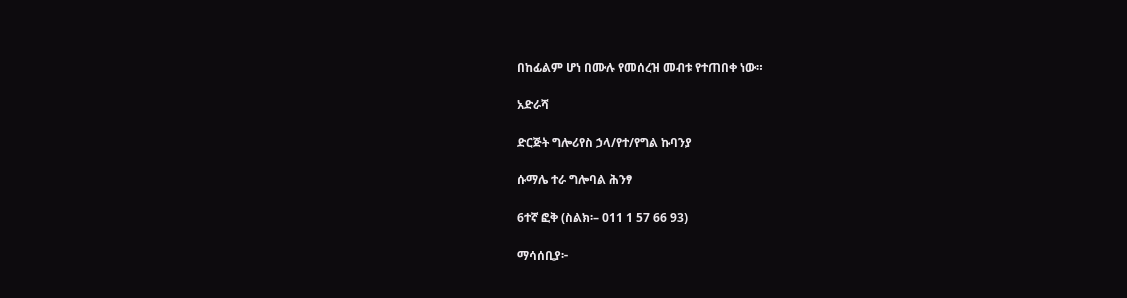በከፊልም ሆነ በሙሉ የመሰረዝ መብቱ የተጠበቀ ነው።

አድራሻ

ድርጅት ግሎሪየስ ኃላ/የተ/የግል ኩባንያ

ሱማሌ ተራ ግሎባል ሕንፃ

6ተኛ ፎቅ (ስልክ፡– 011 1 57 66 93)

ማሳሰቢያ፦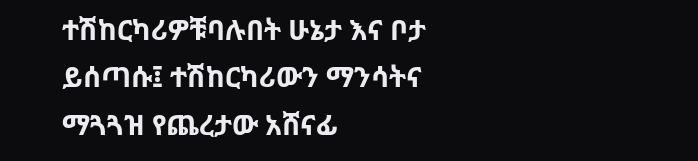ተሽከርካሪዎቹባሉበት ሁኔታ እና ቦታ ይሰጣሱ፤ ተሽከርካሪውን ማንሳትና ማጓጓዝ የጨረታው አሸናፊ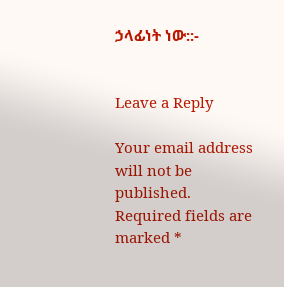ኃላፊነት ነው::-


Leave a Reply

Your email address will not be published. Required fields are marked *